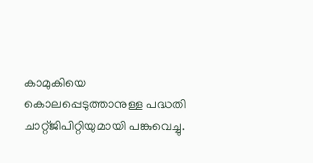കാമുകിയെ കൊലപ്പെടുത്താനുള്ള പദ്ധതി ചാറ്റ്ജിപിറ്റിയുമായി പങ്കുവെച്ചു.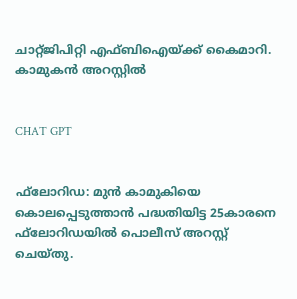ചാറ്റ്ജിപിറ്റി എഫ്ബിഐയ്ക്ക് കൈമാറി. കാമുകന്‍ അറസ്റ്റില്‍


CHAT GPT


ഫ്‌ലോറിഡ: മുന്‍ കാമുകിയെ കൊലപ്പെടുത്താന്‍ പദ്ധതിയിട്ട 25കാരനെ ഫ്‌ലോറിഡയില്‍ പൊലീസ് അറസ്റ്റ് ചെയ്തു.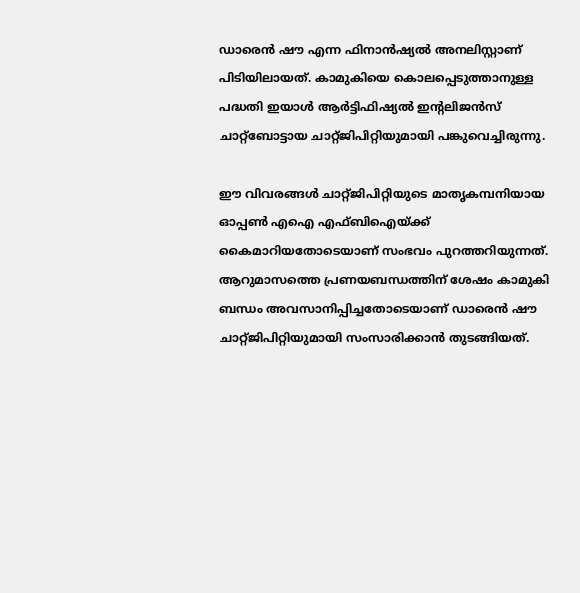ഡാരെന്‍ ഷൗ എന്ന ഫിനാന്‍ഷ്യല്‍ അനലിസ്റ്റാണ് പിടിയിലായത്. കാമുകിയെ കൊലപ്പെടുത്താനുള്ള പദ്ധതി ഇയാള്‍ ആര്‍ട്ടിഫിഷ്യല്‍ ഇന്റലിജന്‍സ് ചാറ്റ്‌ബോട്ടായ ചാറ്റ്ജിപിറ്റിയുമായി പങ്കുവെച്ചിരുന്നു.

ഈ വിവരങ്ങള്‍ ചാറ്റ്ജിപിറ്റിയുടെ മാതൃകമ്പനിയായ ഓപ്പണ്‍ എഐ എഫ്ബിഐയ്ക്ക് കൈമാറിയതോടെയാണ് സംഭവം പുറത്തറിയുന്നത്. ആറുമാസത്തെ പ്രണയബന്ധത്തിന് ശേഷം കാമുകി ബന്ധം അവസാനിപ്പിച്ചതോടെയാണ് ഡാരെന്‍ ഷൗ ചാറ്റ്ജിപിറ്റിയുമായി സംസാരിക്കാന്‍ തുടങ്ങിയത്.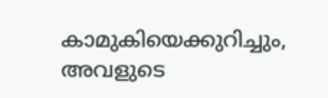കാമുകിയെക്കുറിച്ചും, അവളുടെ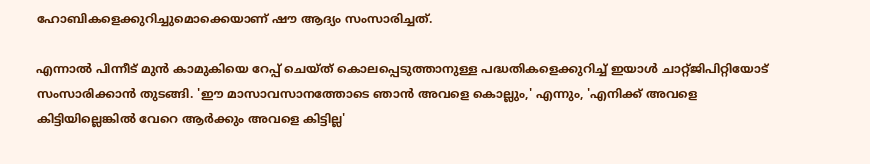ഹോബികളെക്കുറിച്ചുമൊക്കെയാണ് ഷൗ ആദ്യം സംസാരിച്ചത്.

എന്നാല്‍ പിന്നീട് മുന്‍ കാമുകിയെ റേപ്പ് ചെയ്ത് കൊലപ്പെടുത്താനുള്ള പദ്ധതികളെക്കുറിച്ച് ഇയാള്‍ ചാറ്റ്ജിപിറ്റിയോട് സംസാരിക്കാന്‍ തുടങ്ങി. 'ഈ മാസാവസാനത്തോടെ ഞാന്‍ അവളെ കൊല്ലും,' എന്നും, 'എനിക്ക് അവളെ കിട്ടിയില്ലെങ്കില്‍ വേറെ ആര്‍ക്കും അവളെ കിട്ടില്ല'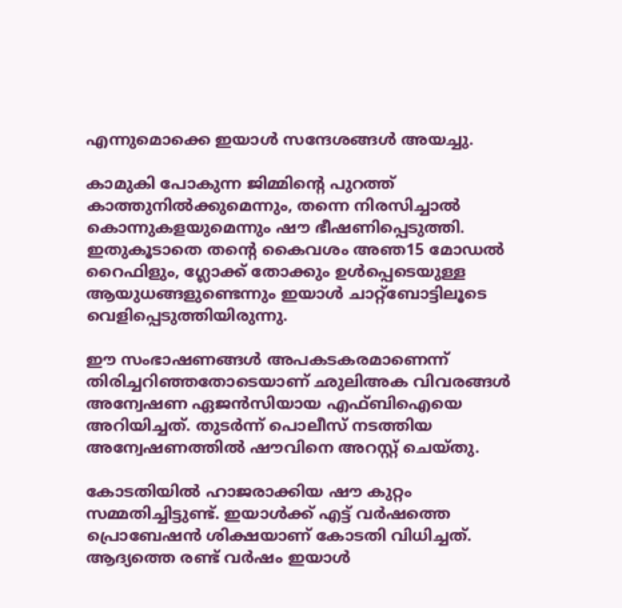എന്നുമൊക്കെ ഇയാള്‍ സന്ദേശങ്ങള്‍ അയച്ചു.

കാമുകി പോകുന്ന ജിമ്മിന്റെ പുറത്ത് കാത്തുനില്‍ക്കുമെന്നും, തന്നെ നിരസിച്ചാല്‍ കൊന്നുകളയുമെന്നും ഷൗ ഭീഷണിപ്പെടുത്തി. ഇതുകൂടാതെ തന്റെ കൈവശം അഞ15 മോഡല്‍ റൈഫിളും, ഗ്ലോക്ക് തോക്കും ഉള്‍പ്പെടെയുള്ള ആയുധങ്ങളുണ്ടെന്നും ഇയാള്‍ ചാറ്റ്‌ബോട്ടിലൂടെ വെളിപ്പെടുത്തിയിരുന്നു.

ഈ സംഭാഷണങ്ങള്‍ അപകടകരമാണെന്ന് തിരിച്ചറിഞ്ഞതോടെയാണ് ഛുലിഅക വിവരങ്ങള്‍ അന്വേഷണ ഏജന്‍സിയായ എഫ്ബിഐയെ അറിയിച്ചത്. തുടര്‍ന്ന് പൊലീസ് നടത്തിയ അന്വേഷണത്തില്‍ ഷൗവിനെ അറസ്റ്റ് ചെയ്തു.

കോടതിയില്‍ ഹാജരാക്കിയ ഷൗ കുറ്റം സമ്മതിച്ചിട്ടുണ്ട്. ഇയാള്‍ക്ക് എട്ട് വര്‍ഷത്തെ പ്രൊബേഷന്‍ ശിക്ഷയാണ് കോടതി വിധിച്ചത്. ആദ്യത്തെ രണ്ട് വര്‍ഷം ഇയാള്‍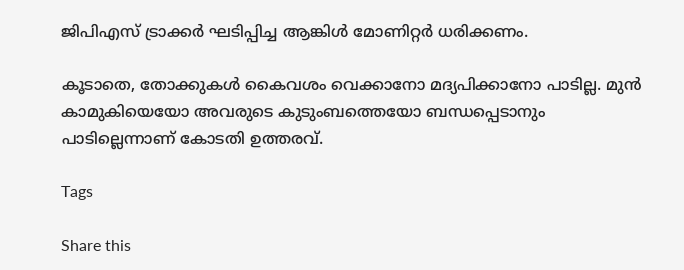ജിപിഎസ് ട്രാക്കര്‍ ഘടിപ്പിച്ച ആങ്കിള്‍ മോണിറ്റര്‍ ധരിക്കണം.

കൂടാതെ, തോക്കുകള്‍ കൈവശം വെക്കാനോ മദ്യപിക്കാനോ പാടില്ല. മുന്‍ കാമുകിയെയോ അവരുടെ കുടുംബത്തെയോ ബന്ധപ്പെടാനും പാടില്ലെന്നാണ് കോടതി ഉത്തരവ്.

Tags

Share this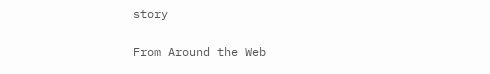story

From Around the Web